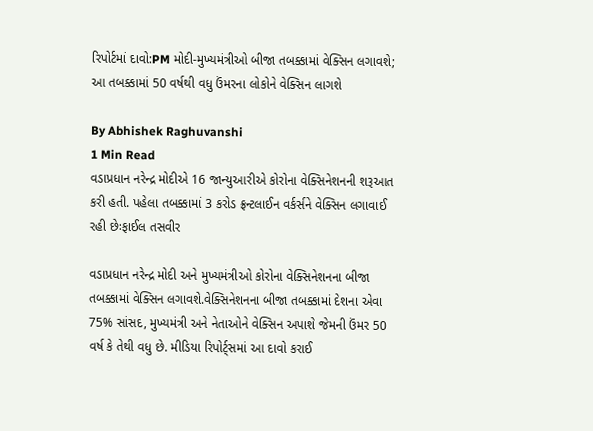રિપોર્ટમાં દાવો:PM મોદી-મુખ્યમંત્રીઓ બીજા તબક્કામાં વેક્સિન લગાવશે; આ તબક્કામાં 50 વર્ષથી વધુ ઉંમરના લોકોને વેક્સિન લાગશે

By Abhishek Raghuvanshi
1 Min Read
વડાપ્રધાન નરેન્દ્ર મોદીએ 16 જાન્યુઆરીએ કોરોના વેક્સિનેશનની શરૂઆત કરી હતી. પહેલા તબક્કામાં 3 કરોડ ફ્રન્ટલાઈન વર્કર્સને વેક્સિન લગાવાઈ રહી છેઃફાઈલ તસવીર

વડાપ્રધાન નરેન્દ્ર મોદી અને મુખ્યમંત્રીઓ કોરોના વેક્સિનેશનના બીજા તબક્કામાં વેક્સિન લગાવશે.વેક્સિનેશનના બીજા તબક્કામાં દેશના એવા 75% સાંસદ, મુખ્યમંત્રી અને નેતાઓને વેક્સિન અપાશે જેમની ઉંમર 50 વર્ષ કે તેથી વધુ છે. મીડિયા રિપોર્ટ્સમાં આ દાવો કરાઈ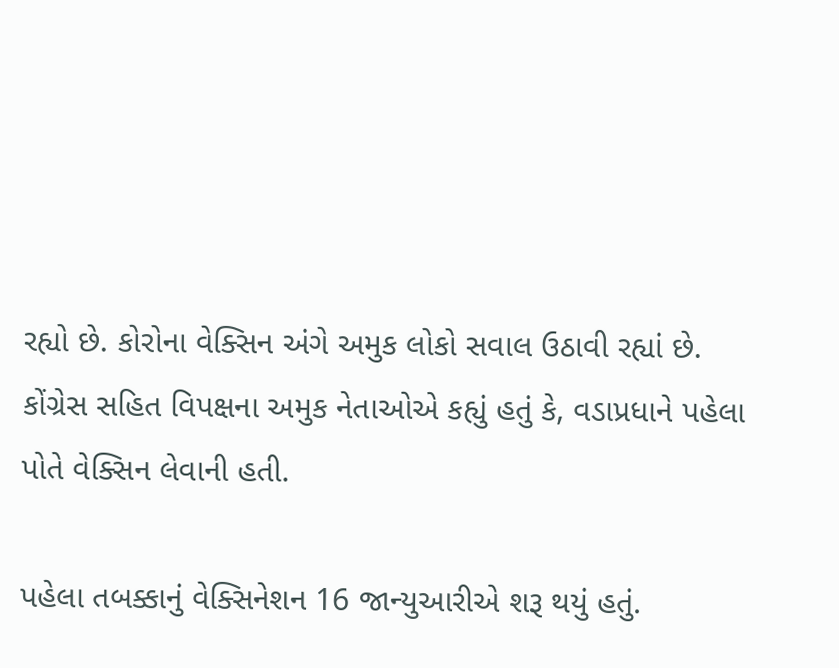રહ્યો છે. કોરોના વેક્સિન અંગે અમુક લોકો સવાલ ઉઠાવી રહ્યાં છે. કોંગ્રેસ સહિત વિપક્ષના અમુક નેતાઓએ કહ્યું હતું કે, વડાપ્રધાને પહેલા પોતે વેક્સિન લેવાની હતી.

પહેલા તબક્કાનું વેક્સિનેશન 16 જાન્યુઆરીએ શરૂ થયું હતું.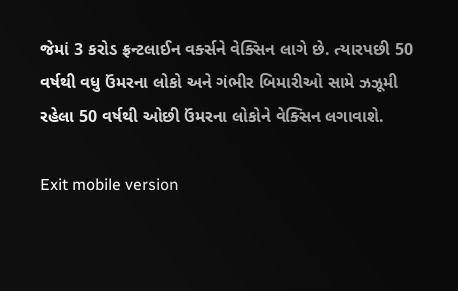જેમાં 3 કરોડ ફ્રન્ટલાઈન વર્ક્સને વેક્સિન લાગે છે. ત્યારપછી 50 વર્ષથી વધુ ઉંમરના લોકો અને ગંભીર બિમારીઓ સામે ઝઝૂમી રહેલા 50 વર્ષથી ઓછી ઉંમરના લોકોને વેક્સિન લગાવાશે.

Exit mobile version